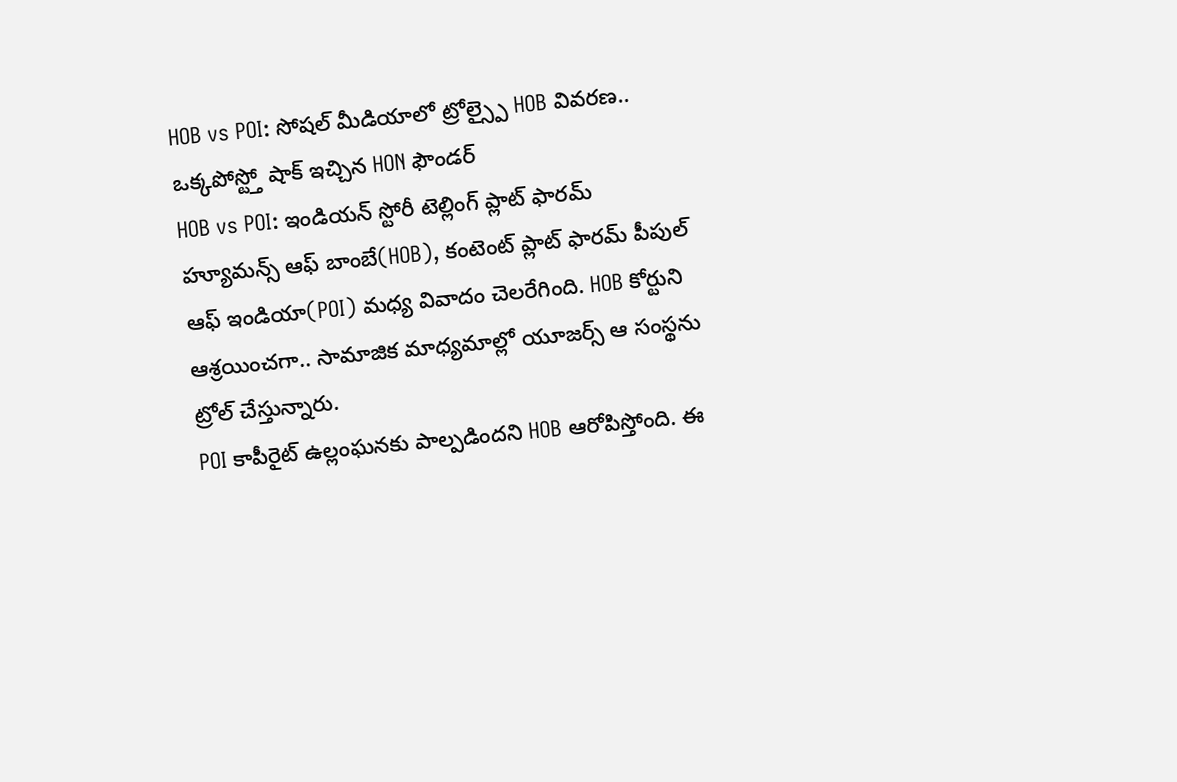HOB vs POI: సోషల్ మీడియాలో ట్రోల్స్పై HOB వివరణ.. ఒక్కపోస్ట్తో షాక్ ఇచ్చిన HON ఫౌండర్
HOB vs POI: ఇండియన్ స్టోరీ టెల్లింగ్ ప్లాట్ ఫారమ్ హ్యూమన్స్ ఆఫ్ బాంబే(HOB), కంటెంట్ ప్లాట్ ఫారమ్ పీపుల్ ఆఫ్ ఇండియా(POI) మధ్య వివాదం చెలరేగింది. HOB కోర్టుని ఆశ్రయించగా.. సామాజిక మాధ్యమాల్లో యూజర్స్ ఆ సంస్థను ట్రోల్ చేస్తున్నారు.
POI కాపీరైట్ ఉల్లంఘనకు పాల్పడిందని HOB ఆరోపిస్తోంది. ఈ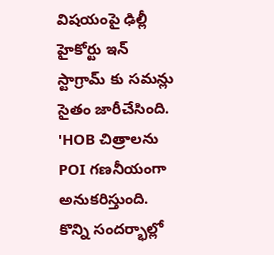విషయంపై ఢిల్లీ హైకోర్టు ఇన్ స్టాగ్రామ్ కు సమన్లు సైతం జారీచేసింది. 'HOB చిత్రాలను POI గణనీయంగా అనుకరిస్తుంది. కొన్ని సందర్భాల్లో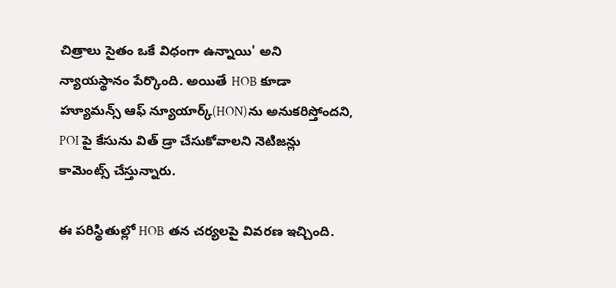చిత్రాలు సైతం ఒకే విధంగా ఉన్నాయి' అని న్యాయస్థానం పేర్కొంది. అయితే HOB కూడా హ్యూమన్స్ ఆఫ్ న్యూయార్క్(HON)ను అనుకరిస్తోందని, POI పై కేసును విత్ డ్రా చేసుకోవాలని నెటిజన్లు కామెంట్స్ చేస్తున్నారు.

ఈ పరిస్థితుల్లో HOB తన చర్యలపై వివరణ ఇచ్చింది.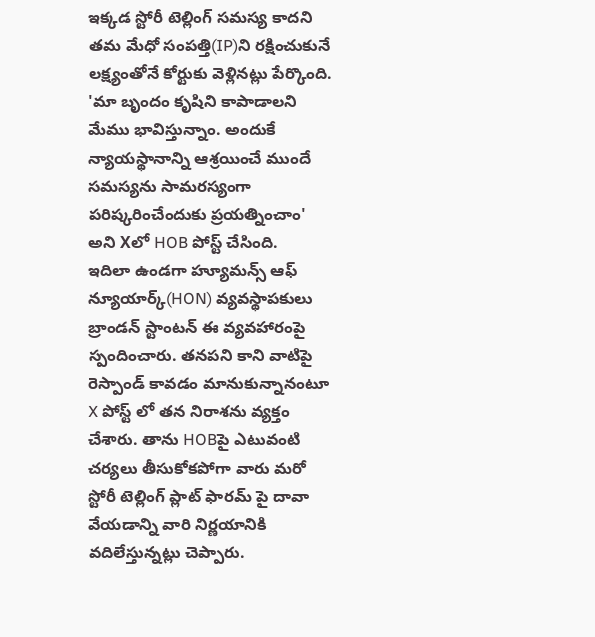ఇక్కడ స్టోరీ టెల్లింగ్ సమస్య కాదని తమ మేధో సంపత్తి(IP)ని రక్షించుకునే లక్ష్యంతోనే కోర్టుకు వెళ్లినట్లు పేర్కొంది. 'మా బృందం కృషిని కాపాడాలని మేము భావిస్తున్నాం. అందుకే న్యాయస్థానాన్ని ఆశ్రయించే ముందే సమస్యను సామరస్యంగా పరిష్కరించేందుకు ప్రయత్నించాం' అని Xలో HOB పోస్ట్ చేసింది.
ఇదిలా ఉండగా హ్యూమన్స్ ఆఫ్ న్యూయార్క్(HON) వ్యవస్థాపకులు బ్రాండన్ స్టాంటన్ ఈ వ్యవహారంపై స్పందించారు. తనపని కాని వాటిపై రెస్పాండ్ కావడం మానుకున్నానంటూ X పోస్ట్ లో తన నిరాశను వ్యక్తం చేశారు. తాను HOBపై ఎటువంటి చర్యలు తీసుకోకపోగా వారు మరో స్టోరీ టెల్లింగ్ ప్లాట్ ఫారమ్ పై దావా వేయడాన్ని వారి నిర్ణయానికి వదిలేస్తున్నట్లు చెప్పారు.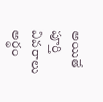అయితే పూర్తి వివరాలు అర్థం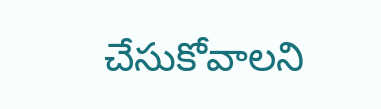చేసుకోవాలని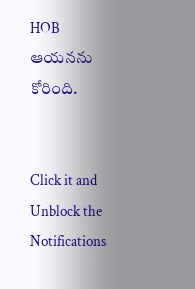HOB ఆయనను కోరింది.


Click it and Unblock the Notifications